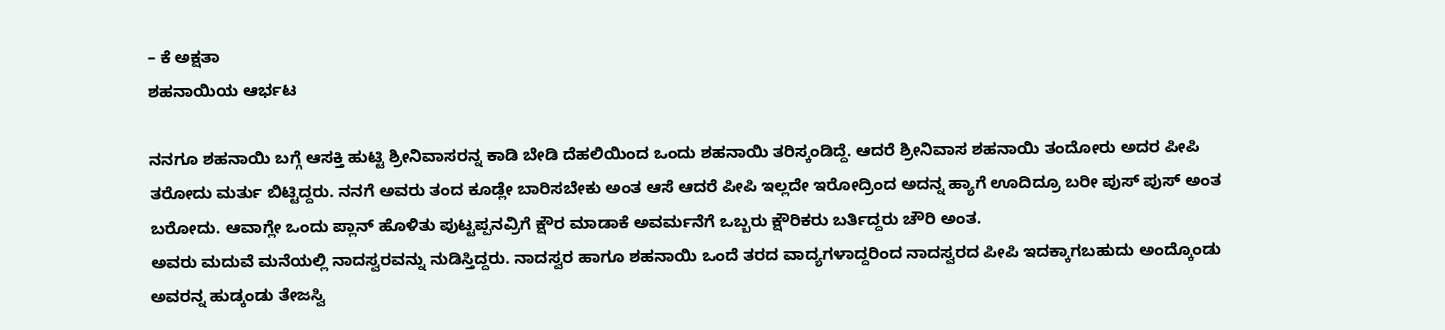– ಕೆ ಅಕ್ಷತಾ
ಶಹನಾಯಿಯ ಆರ್ಭಟ

ನನಗೂ ಶಹನಾಯಿ ಬಗ್ಗೆ ಆಸಕ್ತಿ ಹುಟ್ಟಿ ಶ್ರೀನಿವಾಸರನ್ನ ಕಾಡಿ ಬೇಡಿ ದೆಹಲಿಯಿಂದ ಒಂದು ಶಹನಾಯಿ ತರಿಸ್ಕಂಡಿದ್ದೆ. ಆದರೆ ಶ್ರೀನಿವಾಸ ಶಹನಾಯಿ ತಂದೋರು ಅದರ ಪೀಪಿ ತರೋದು ಮರ್ತು ಬಿಟ್ಟಿದ್ದರು. ನನಗೆ ಅವರು ತಂದ ಕೂಡ್ಲೇ ಬಾರಿಸಬೇಕು ಅಂತ ಆಸೆ ಆದರೆ ಪೀಪಿ ಇಲ್ಲದೇ ಇರೋದ್ರಿಂದ ಅದನ್ನ ಹ್ಯಾಗೆ ಊದಿದ್ರೂ ಬರೀ ಪುಸ್ ಪುಸ್ ಅಂತ ಬರೋದು. ಆವಾಗ್ಲೇ ಒಂದು ಪ್ಲಾನ್ ಹೊಳಿತು ಪುಟ್ಟಪ್ಪನವ್ರಿಗೆ ಕ್ಷೌರ ಮಾಡಾಕೆ ಅವರ್ಮನೆಗೆ ಒಬ್ಬರು ಕ್ಷೌರಿಕರು ಬರ್ತಿದ್ದರು ಚೌರಿ ಅಂತ.
ಅವರು ಮದುವೆ ಮನೆಯಲ್ಲಿ ನಾದಸ್ವರವನ್ನು ನುಡಿಸ್ತಿದ್ದರು. ನಾದಸ್ವರ ಹಾಗೂ ಶಹನಾಯಿ ಒಂದೆ ತರದ ವಾದ್ಯಗಳಾದ್ದರಿಂದ ನಾದಸ್ವರದ ಪೀಪಿ ಇದಕ್ಕಾಗಬಹುದು ಅಂದ್ಕೊಂಡು ಅವರನ್ನ ಹುಡ್ಕಂಡು ತೇಜಸ್ವಿ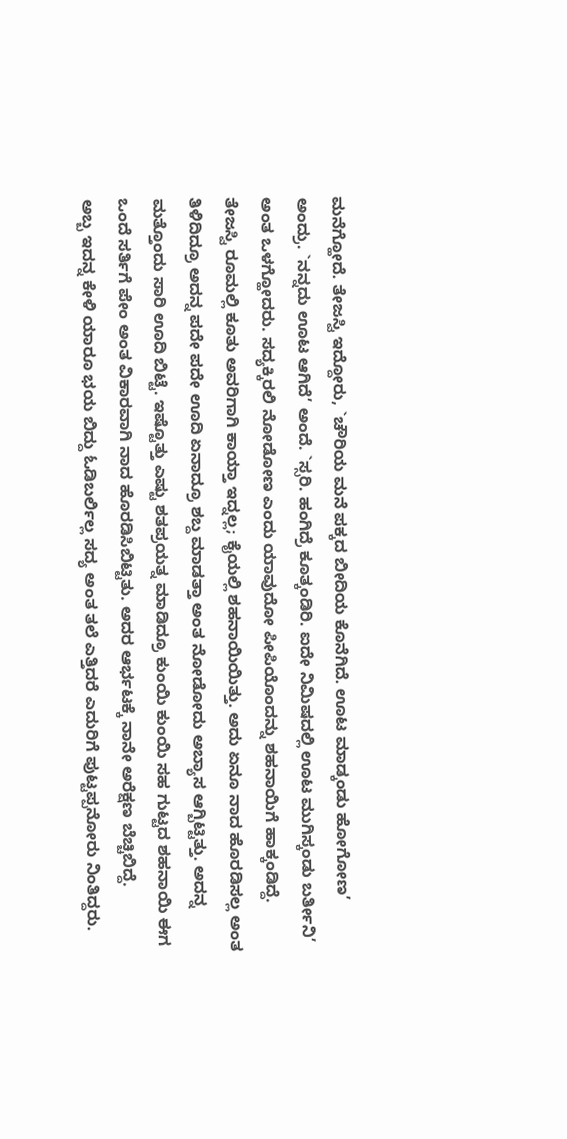ಮನೆಗ್ಹೋದೆ. ತೇಜಸ್ವಿ ಇದ್ದೋರು, `ಚೌರಿಯ ಮನೆ ಪಕ್ಕದ ಬೀದಿಯ ಕೊನೆಗಿದೆ. ಊಟ ಮಾಡ್ಕಂಡು ಹೋಗೋಣ’ ಅಂದ್ರು. `ನನ್ನದು ಊಟ ಆಗಿದೆ’ ಅಂದೆ. `ಸ್ಸರಿ. ಹಂಗಿದ್ರೆ ಕೂತ್ಕಂಡಿರಿ. ಐದೇ ನಿಮಿಷದಲ್ಲಿ ಊಟ ಮುಗಿಸ್ಕಂಡು ಬರ್ತೀನಿ’ ಅಂತ ಒಳಗ್ಹೋದರು. ಸದ್ಯಕ್ಕಿರಲಿ ನೋಡೋಣ ಎಂದು ಯಾವುದೋ ಪೀಪಿಯೊಂದನ್ನು ಶಹನಾಯಿಗೆ ಹಾಕ್ಕಂಡಿದ್ದೆ.
ತೇಜಸ್ವಿ ರೂಮಲ್ಲಿ ಕೂತು ಅವರಿಗಾಗಿ ಕಾಯ್ತಾ ಇದ್ನಲ್ಲ; ಕೈಯಲ್ಲಿ ಶಹನಾಯಿಯಿತ್ತು. ಅದು ಏನೂ ನಾದ ಹೊರಡಿಸಲ್ಲ ಅಂತ ತಿಳಿದಿದ್ರೂ ಅದನ್ನ ಪದೇ ಪದೇ ಊದಿ ಏನಾದ್ರೂ ಶಬ್ದ ಮಾಡತ್ತಾ ಅಂತ ನೋಡೋದು ಅಬ್ಯಾಸ ಆಗ್ಬಿಟ್ಟಿತ್ತು. ಅದನ್ನ ಮತ್ತೊಂದು ಸಾರಿ ಊದಿ ಬಿಟ್ಟೆ. ಇಷ್ಟೊತ್ತು ಎಷ್ಟು ಶತಪ್ರಯತ್ನ ಮಾಡಿದ್ರೂ ಕುಂಯಿ ಕುಂಯಿ ಸಹ ಗುಟ್ಟದ ಶಹನಾಯಿ ಈಗ ಒಂದೆ ಸರ್ತಿಗೆ ಪೇಂ ಅಂತ ವಿಕಾರವಾಗಿ ನಾದ ಹೊರಡಿಸಿಬಿಟ್ಟಿತು. ಅದರ ಆರ್ಭಟಕ್ಕೆ ನಾನೇ ಅರೆಕ್ಷಣ ಬೆಚ್ಚಿಬಿದ್ದೆ.
ಅಬ್ಬ ಇದನ್ನ ಕೇಳಿ ಯಾರೂ ಭಯ ಬಿದ್ದು ಓಡಿಬರ್ಲಿಲ್ಲ ಸದ್ಯ ಅಂತ ತಲೆ ಎತ್ತಿದರೆ ಎದುರಿಗೆ ಪುಟ್ಟಪ್ಪನೋರು ನಿಂತಿದ್ದರು.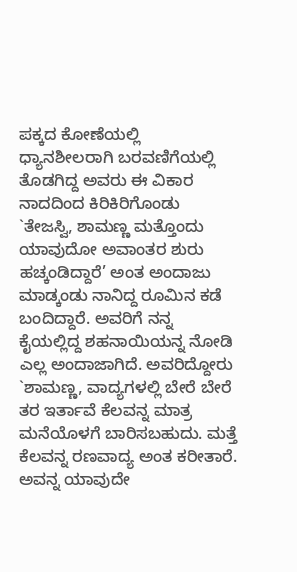ಪಕ್ಕದ ಕೋಣೆಯಲ್ಲಿ ಧ್ಯಾನಶೀಲರಾಗಿ ಬರವಣಿಗೆಯಲ್ಲಿ ತೊಡಗಿದ್ದ ಅವರು ಈ ವಿಕಾರ ನಾದದಿಂದ ಕಿರಿಕಿರಿಗೊಂಡು `ತೇಜಸ್ವಿ, ಶಾಮಣ್ಣ ಮತ್ತೊಂದು ಯಾವುದೋ ಅವಾಂತರ ಶುರು ಹಚ್ಕಂಡಿದ್ದಾರೆ’ ಅಂತ ಅಂದಾಜು ಮಾಡ್ಕಂಡು ನಾನಿದ್ದ ರೂಮಿನ ಕಡೆ ಬಂದಿದ್ದಾರೆ. ಅವರಿಗೆ ನನ್ನ ಕೈಯಲ್ಲಿದ್ದ ಶಹನಾಯಿಯನ್ನ ನೋಡಿ ಎಲ್ಲ ಅಂದಾಜಾಗಿದೆ. ಅವರಿದ್ದೋರು `ಶಾಮಣ್ಣ, ವಾದ್ಯಗಳಲ್ಲಿ ಬೇರೆ ಬೇರೆ ತರ ಇರ್ತಾವೆ ಕೆಲವನ್ನ ಮಾತ್ರ ಮನೆಯೊಳಗೆ ಬಾರಿಸಬಹುದು. ಮತ್ತೆ ಕೆಲವನ್ನ ರಣವಾದ್ಯ ಅಂತ ಕರೀತಾರೆ. ಅವನ್ನ ಯಾವುದೇ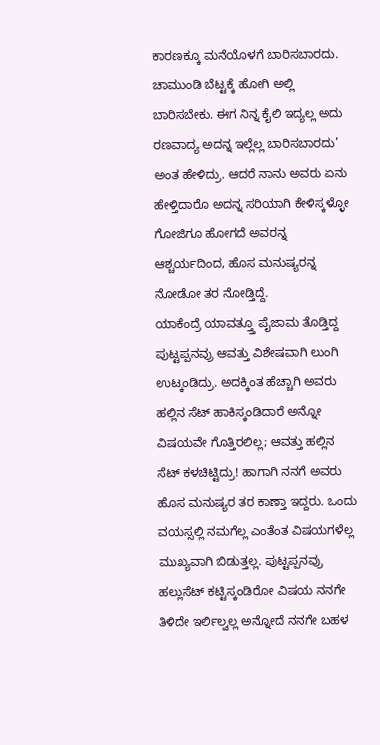ಕಾರಣಕ್ಕೂ ಮನೆಯೊಳಗೆ ಬಾರಿಸಬಾರದು. ಚಾಮುಂಡಿ ಬೆಟ್ಟಕ್ಕೆ ಹೋಗಿ ಅಲ್ಲಿ ಬಾರಿಸಬೇಕು. ಈಗ ನಿನ್ನ ಕೈಲಿ ಇದ್ಯಲ್ಲ ಅದು ರಣವಾದ್ಯ ಅದನ್ನ ಇಲ್ಲೆಲ್ಲ ಬಾರಿಸಬಾರದು’ ಅಂತ ಹೇಳಿದ್ರು. ಆದರೆ ನಾನು ಅವರು ಏನು ಹೇಳ್ತಿದಾರೊ ಅದನ್ನ ಸರಿಯಾಗಿ ಕೇಳಿಸ್ಕಳ್ಳೋ ಗೋಜಿಗೂ ಹೋಗದೆ ಅವರನ್ನ ಆಶ್ಚರ್ಯದಿಂದ, ಹೊಸ ಮನುಷ್ಯರನ್ನ ನೋಡೋ ತರ ನೋಡ್ತಿದ್ದೆ.
ಯಾಕೆಂದ್ರೆ ಯಾವತ್ತ್ತೂ ಪೈಜಾಮ ತೊಡ್ತಿದ್ದ ಪುಟ್ಟಪ್ಪನವ್ರು ಆವತ್ತು ವಿಶೇಷವಾಗಿ ಲುಂಗಿ ಉಟ್ಕಂಡಿದ್ರು. ಅದಕ್ಕಿಂತ ಹೆಚ್ಚಾಗಿ ಅವರು ಹಲ್ಲಿನ ಸೆಟ್ ಹಾಕಿಸ್ಕಂಡಿದಾರೆ ಅನ್ನೋ ವಿಷಯವೇ ಗೊತ್ತಿರಲಿಲ್ಲ; ಆವತ್ತು ಹಲ್ಲಿನ ಸೆಟ್ ಕಳಚಿಟ್ಟಿದ್ರು! ಹಾಗಾಗಿ ನನಗೆ ಅವರು ಹೊಸ ಮನುಷ್ಯರ ತರ ಕಾಣ್ತಾ ಇದ್ದರು. ಒಂದು ವಯಸ್ಸಲ್ಲಿ ನಮಗೆಲ್ಲ ಎಂತೆಂತ ವಿಷಯಗಳೆಲ್ಲ ಮುಖ್ಯವಾಗಿ ಬಿಡುತ್ತಲ್ಲ. ಪುಟ್ಟಪ್ಪನವ್ರು ಹಲ್ಲುಸೆಟ್ ಕಟ್ಟಿಸ್ಕಂಡಿರೋ ವಿಷಯ ನನಗೇ ತಿಳಿದೇ ಇರ್ಲಿಲ್ವಲ್ಲ ಅನ್ನೋದೆ ನನಗೇ ಬಹಳ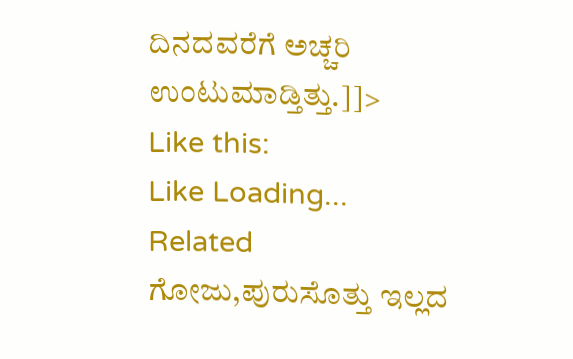ದಿನದವರೆಗೆ ಅಚ್ಚರಿ ಉಂಟುಮಾಡ್ತಿತ್ತು.]]>
Like this:
Like Loading...
Related
ಗೋಜು,ಪುರುಸೊತ್ತು ಇಲ್ಲದ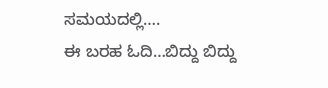ಸಮಯದಲ್ಲಿ….
ಈ ಬರಹ ಓದಿ…ಬಿದ್ದು ಬಿದ್ದು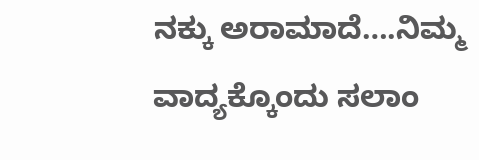ನಕ್ಕು ಅರಾಮಾದೆ….ನಿಮ್ಮ ವಾದ್ಯಕ್ಕೊಂದು ಸಲಾಂ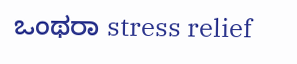ಒಂಥರಾ stress relief